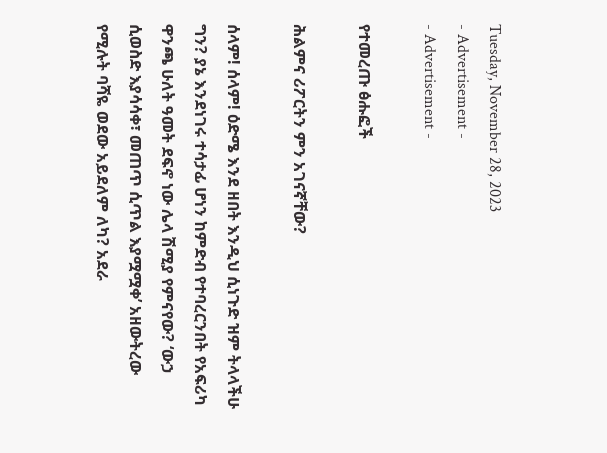Tuesday, November 28, 2023
- Advertisement -
- Advertisement -

የተመረጡ ፅሑፎች

ሕልምና ሪፖርትን ምን አገናኛቸው?

ሰላም! ሰላም! ዕድሜ እንደ ዘበት እንዲህ ሲነጉድ ዝም ትላላችሁ ግን? ያኔ እንደነገሩ ተሳታፊ ሆነን ከምድብ የተባረርንበት የአፍሪካ ዋንጫ ሁለት ዓመት ደፍኖ ነው ሌላ ሽሚያ የምናየው? ‘ውኃ ሲወስድ እያሳሳቀ፣ መጠጥ ሲጥል እያሟሟቀ’ አዘውትረው የሚሉት ባሻዬ ወደው አይደለም ለካ? አደራ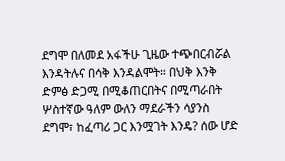ደግሞ በለመደ አፋችሁ ጊዜው ተጭበርብሯል እንዳትሉና በሳቅ እንዳልሞት። በህቅ እንቅ ድምፅ ድጋሚ በሚቆጠርበትና በሚጣራበት ሦስተኛው ዓለም ውለን ማደራችን ሳያንስ ደግሞ፣ ከፈጣሪ ጋር እንሟገት እንዴ? ሰው ሆድ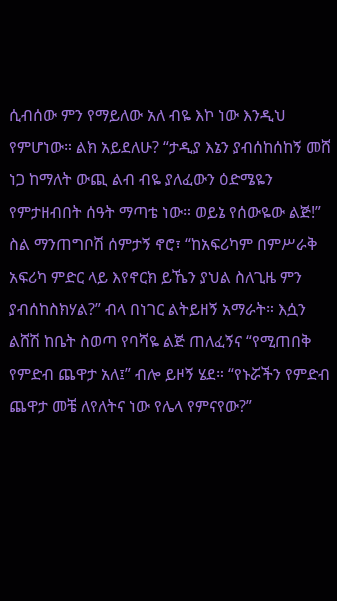ሲብሰው ምን የማይለው አለ ብዬ እኮ ነው እንዲህ የምሆነው። ልክ አይደለሁ? “ታዲያ እኔን ያብሰከሰከኝ መሸ ነጋ ከማለት ውጪ ልብ ብዬ ያለፈውን ዕድሜዬን የምታዘብበት ሰዓት ማጣቴ ነው። ወይኔ የሰውዬው ልጅ!” ስል ማንጠግቦሽ ሰምታኝ ኖሮ፣ “ከአፍሪካም በምሥራቅ አፍሪካ ምድር ላይ እየኖርክ ይኼን ያህል ስለጊዜ ምን ያብሰከስክሃል?” ብላ በነገር ልትይዘኝ አማራት። እሷን ልሸሽ ከቤት ስወጣ የባሻዬ ልጅ ጠለፈኝና “የሚጠበቅ የምድብ ጨዋታ አለ፤” ብሎ ይዞኝ ሄደ። “የኑሯችን የምድብ ጨዋታ መቼ ለየለትና ነው የሌላ የምናየው?”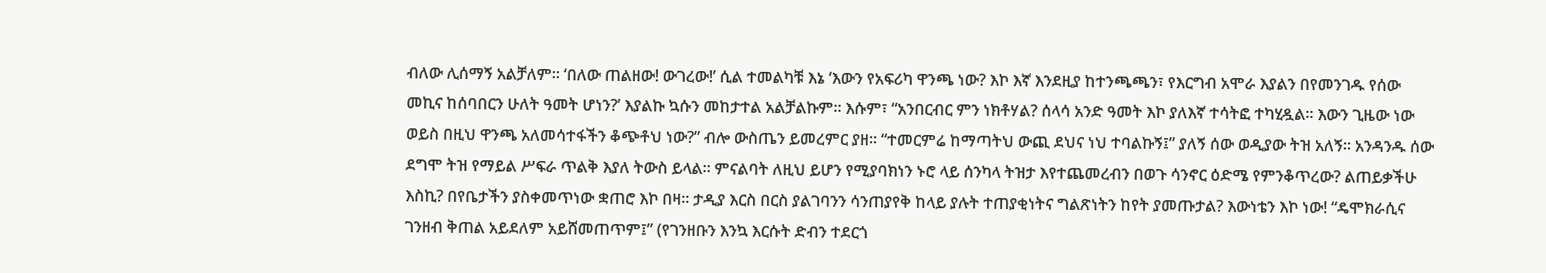ብለው ሊሰማኝ አልቻለም። ‘በለው ጠልዘው! ውገረው!’ ሲል ተመልካቹ እኔ ‘እውን የአፍሪካ ዋንጫ ነው? እኮ እኛ እንደዚያ ከተንጫጫን፣ የእርግብ አሞራ እያልን በየመንገዱ የሰው መኪና ከሰባበርን ሁለት ዓመት ሆነን?’ እያልኩ ኳሱን መከታተል አልቻልኩም። እሱም፣ “አንበርብር ምን ነክቶሃል? ሰላሳ አንድ ዓመት እኮ ያለእኛ ተሳትፎ ተካሂዷል። እውን ጊዜው ነው ወይስ በዚህ ዋንጫ አለመሳተፋችን ቆጭቶህ ነው?” ብሎ ውስጤን ይመረምር ያዘ። “ተመርምሬ ከማጣትህ ውጪ ደህና ነህ ተባልኩኝ፤” ያለኝ ሰው ወዲያው ትዝ አለኝ። አንዳንዱ ሰው ደግሞ ትዝ የማይል ሥፍራ ጥልቅ እያለ ትውስ ይላል። ምናልባት ለዚህ ይሆን የሚያባክነን ኑሮ ላይ ሰንካላ ትዝታ እየተጨመረብን በወጉ ሳንኖር ዕድሜ የምንቆጥረው? ልጠይቃችሁ እስኪ? በየቤታችን ያስቀመጥነው ቋጠሮ እኮ በዛ። ታዲያ እርስ በርስ ያልገባንን ሳንጠያየቅ ከላይ ያሉት ተጠያቂነትና ግልጽነትን ከየት ያመጡታል? እውነቴን እኮ ነው! “ዴሞክራሲና ገንዘብ ቅጠል አይደለም አይሸመጠጥም፤” (የገንዘቡን እንኳ እርሱት ድብን ተደርጎ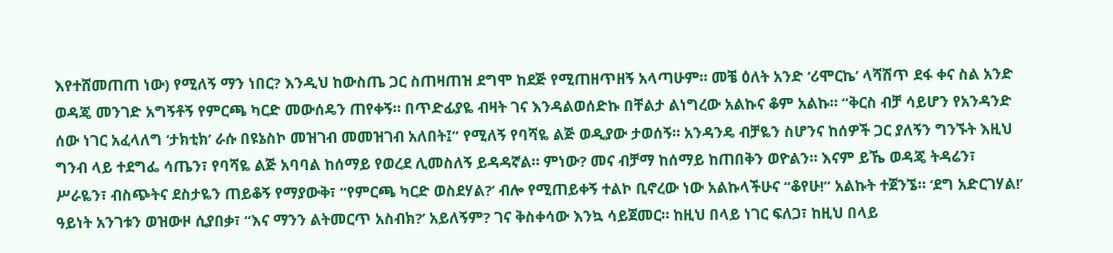እየተሸመጠጠ ነው) የሚለኝ ማን ነበር? እንዲህ ከውስጤ ጋር ስጠዛጠዝ ደግሞ ከደጅ የሚጠዘጥዘኝ አላጣሁም። መቼ ዕለት አንድ ‘ሪሞርኬ’ ላሻሽጥ ደፋ ቀና ስል አንድ ወዳጄ መንገድ አግኝቶኝ የምርጫ ካርድ መውሰዴን ጠየቀኝ። በጥድፊያዬ ብዛት ገና እንዳልወሰድኩ በቸልታ ልነግረው አልኩና ቆም አልኩ። “ቅርስ ብቻ ሳይሆን የአንዳንድ ሰው ነገር አፈላለግ ‘ታክቲክ’ ራሱ በዩኔስኮ መዝገብ መመዝገብ አለበት፤” የሚለኝ የባሻዬ ልጅ ወዲያው ታወሰኝ። አንዳንዴ ብቻዬን ስሆንና ከሰዎች ጋር ያለኝን ግንኙት እዚህ ግንብ ላይ ተደግፌ ሳጤን፣ የባሻዬ ልጅ አባባል ከሰማይ የወረደ ሊመስለኝ ይዳዳኛል። ምነው? መና ብቻማ ከሰማይ ከጠበቅን ወዮልን። እናም ይኼ ወዳጄ ትዳሬን፣ ሥራዬን፣ ብስጭትና ደስታዬን ጠይቆኝ የማያውቅ፣ “የምርጫ ካርድ ወስደሃል?’ ብሎ የሚጠይቀኝ ተልኮ ቢኖረው ነው አልኩላችሁና “ቆየሁ!” አልኩት ተጀንኜ። ‘ደግ አድርገሃል!’ ዓይነት አንገቱን ወዝውዞ ሲያበቃ፣ “እና ማንን ልትመርጥ አስብክ?’ አይለኝም? ገና ቅስቀሳው እንኳ ሳይጀመር። ከዚህ በላይ ነገር ፍለጋ፣ ከዚህ በላይ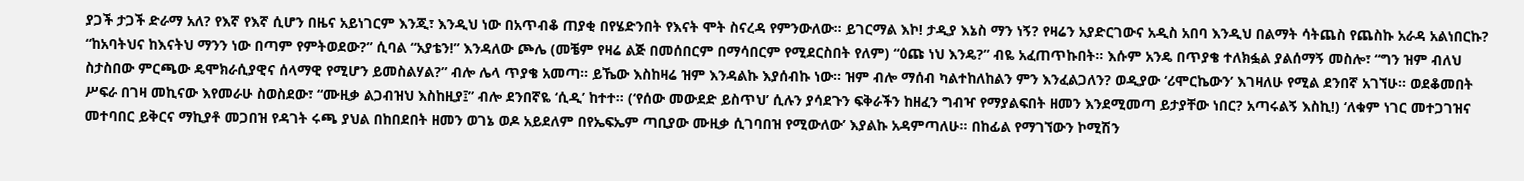ያጋች ታጋች ድራማ አለ? የእኛ የእኛ ሲሆን በዜና አይነገርም እንጂ፣ እንዲህ ነው በአጥብቆ ጠያቂ በየሄድንበት የእናት ሞት ስናረዳ የምንውለው። ይገርማል እኮ! ታዲያ እኔስ ማን ነኝ? የዛሬን አያድርገውና አዲስ አበባ እንዲህ በልማት ሳትጨስ የጨስኩ አራዳ አልነበርኩ? “ከአባትህና ከእናትህ ማንን ነው በጣም የምትወደው?” ሲባል “አያቴን!” እንዳለው ጮሌ (መቼም የዛሬ ልጅ በመሰበርም በማሳበርም የሚደርስበት የለም) “ዕጩ ነህ እንዴ?” ብዬ አፈጠጥኩበት። እሱም አንዴ በጥያቄ ተለክፏል ያልሰማኝ መስሎ፣ “ግን ዝም ብለህ ስታስበው ምርጫው ዴሞክራሲያዊና ሰላማዊ የሚሆን ይመስልሃል?” ብሎ ሌላ ጥያቄ አመጣ። ይኼው እስከዛሬ ዝም እንዳልኩ እያሰብኩ ነው። ዝም ብሎ ማሰብ ካልተከለከልን ምን እንፈልጋለን? ወዲያው ‘ሪሞርኬውን’ እገዛለሁ የሚል ደንበኛ አገኘሁ። ወደቆመበት ሥፍራ በገዛ መኪናው እየመራሁ ስወስደው፣ “ሙዚቃ ልጋብዝህ እስከዚያ፤” ብሎ ደንበኛዬ ‘ሲዲ’ ከተተ። (‘የሰው መውደድ ይስጥህ’ ሲሉን ያሳደጉን ፍቅራችን ከዘፈን ግብዣ የማያልፍበት ዘመን እንደሚመጣ ይታያቸው ነበር? አጣሩልኝ እስኪ!) ‘ለቁም ነገር መተጋገዝና መተባበር ይቅርና ማኪያቶ መጋበዝ የዳገት ሩጫ ያህል በከበደበት ዘመን ወገኔ ወዶ አይደለም በየኤፍኤም ጣቢያው ሙዚቃ ሲገባበዝ የሚውለው’ እያልኩ አዳምጣለሁ። በከፊል የማገኘውን ኮሚሽን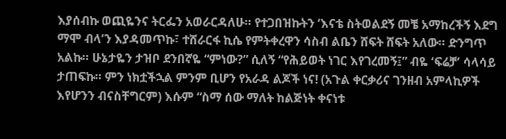እያሰብኩ ወጪዬንና ትርፌን አወራርዳለሁ። የተጋበዝኩትን ‘እናቴ ስትወልደኝ መቼ አማከረችኝ እደግ ማሞ ብላ’ን እያዳመጥኩ፣ ተሸራርፋ ኪሴ የምትቀረዋን ሳስብ ልቤን ሸፍት ሸፍት አለው። ድንግጥ አልኩ። ሁኔታዬን ታዝቦ ደንበኛዬ “ምነው?” ሲለኝ “የሕይወት ነገር እየገረመኝ፤” ብዬ ‘ፍሬቻ’ ሳላሳይ ታጠፍኩ። ምን ነክቷችኋል ምንም ቢሆን የአራዳ ልጆች ነና! (አጉል ቀርቃሪና ገንዘብ አምላኪዎች እየሆንን ብናስቸግርም) እሱም “ስማ ሰው ማለት ከልጅነት ቀናነቱ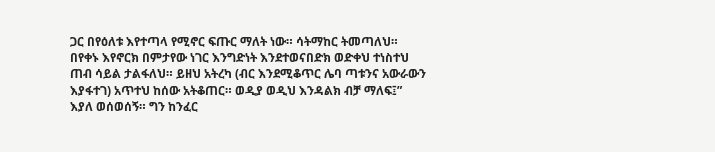ጋር በየዕለቱ እየተጣላ የሚኖር ፍጡር ማለት ነው። ሳትማከር ትመጣለህ። በየቀኑ እየኖርክ በምታየው ነገር እንግድነት እንደተወናበድክ ወድቀህ ተነስተህ ጠብ ሳይል ታልፋለህ። ይዘህ አትረካ (ብር እንደሚቆጥር ሌባ ጣቱንና አውራውን እያፋተገ) አጥተህ ከሰው አትቆጠር። ወዲያ ወዲህ እንዳልክ ብቻ ማለፍ፤” እያለ ወሰወሰኝ። ግን ከንፈር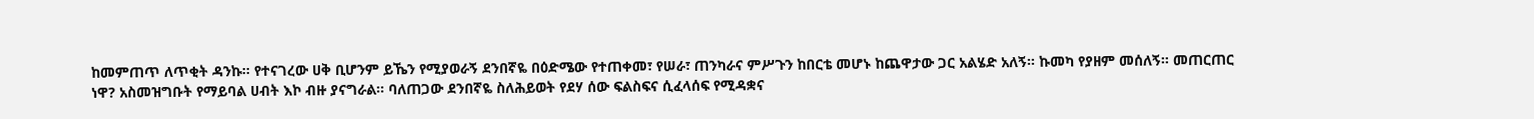ከመምጠጥ ለጥቂት ዳንኩ። የተናገረው ሀቅ ቢሆንም ይኼን የሚያወራኝ ደንበኛዬ በዕድሜው የተጠቀመ፣ የሠራ፣ ጠንካራና ምሥጉን ከበርቴ መሆኑ ከጨዋታው ጋር አልሄድ አለኝ። ኩመካ የያዘም መሰለኝ። መጠርጠር ነዋ? አስመዝግቡት የማይባል ሀብት እኮ ብዙ ያናግራል፡፡ ባለጠጋው ደንበኛዬ ስለሕይወት የደሃ ሰው ፍልስፍና ሲፈላሰፍ የሚዳቋና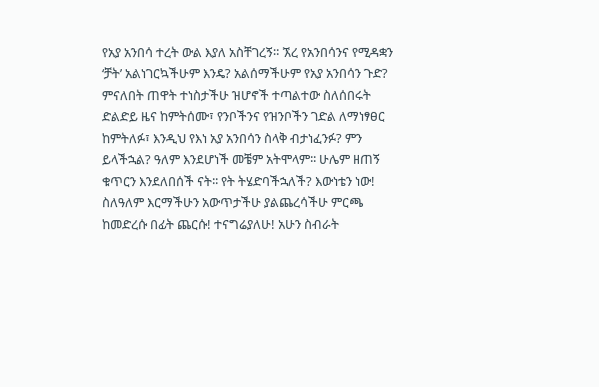የአያ አንበሳ ተረት ውል እያለ አስቸገረኝ። ኧረ የአንበሳንና የሚዳቋን ‘ቻት’ አልነገርኳችሁም እንዴ? አልሰማችሁም የአያ አንበሳን ጉድ? ምናለበት ጠዋት ተነስታችሁ ዝሆኖች ተጣልተው ስለሰበሩት ድልድይ ዜና ከምትሰሙ፣ የንቦችንና የዝንቦችን ገድል ለማነፃፀር ከምትለፉ፣ እንዲህ የእነ አያ አንበሳን ስላቅ ብታነፈንፉ? ምን ይላችኋል? ዓለም እንደሆነች መቼም አትሞላም፡፡ ሁሌም ዘጠኝ ቁጥርን እንደለበሰች ናት፡፡ የት ትሄድባችኋለች? እውነቴን ነው! ስለዓለም እርማችሁን አውጥታችሁ ያልጨረሳችሁ ምርጫ ከመድረሱ በፊት ጨርሱ! ተናግሬያለሁ! አሁን ስብራት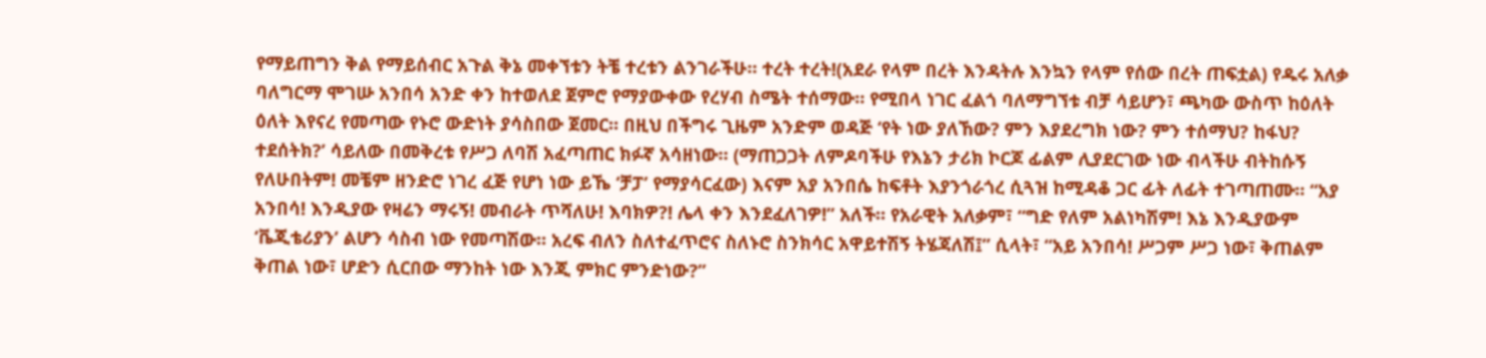የማይጠግን ቅል የማይሰብር አጉል ቅኔ መቀኘቱን ትቼ ተረቱን ልንገራችሁ። ተረት ተረት!(አደራ የላም በረት እንዳትሉ እንኳን የላም የሰው በረት ጠፍቷል) የዱሩ አለቃ ባለግርማ ሞገሡ አንበሳ አንድ ቀን ከተወለደ ጀምሮ የማያውቀው የረሃብ ስሜት ተሰማው። የሚበላ ነገር ፈልጎ ባለማግኘቱ ብቻ ሳይሆን፣ ጫካው ውስጥ ከዕለት ዕለት እየናረ የመጣው የኑሮ ውድነት ያሳስበው ጀመር። በዚህ በችግሩ ጊዜም አንድም ወዳጅ ‘የት ነው ያለኸው? ምን እያደረግክ ነው? ምን ተሰማህ? ከፋህ? ተደሰትክ?’ ሳይለው በመቅረቱ የሥጋ ለባሽ አፈጣጠር ክፉኛ አሳዘነው። (ማጠጋጋት ለምዶባችሁ የእኔን ታሪክ ኮርጆ ፊልም ሊያደርገው ነው ብላችሁ ብትከሱኝ የለሁበትም! መቼም ዘንድሮ ነገረ ፈጅ የሆነ ነው ይኼ ‘ቻፓ’ የማያሳርፈው) እናም አያ አንበሴ ከፍቶት እያንጎራጎረ ሲጓዝ ከሚዳቆ ጋር ፊት ለፊት ተገጣጠሙ። “አያ አንበሳ! እንዲያው የዛሬን ማሩኝ! መብራት ጥሻለሁ! እባክዎ?! ሌላ ቀን እንደፈለገዎ!” አለች። የአራዊት አለቃም፣ “ግድ የለም አልነካሽም! እኔ እንዲያውም ‘ቬጂቴሪያን’ ልሆን ሳስብ ነው የመጣሽው። አረፍ ብለን ስለተፈጥሮና ስለኑሮ ስንክሳር አዋይተሽኝ ትሄጃለሽ፤” ሲላት፣ “አይ አንበሳ! ሥጋም ሥጋ ነው፣ ቅጠልም ቅጠል ነው፣ ሆድን ሲርበው ማንከት ነው እንጂ ምክር ምንድነው?”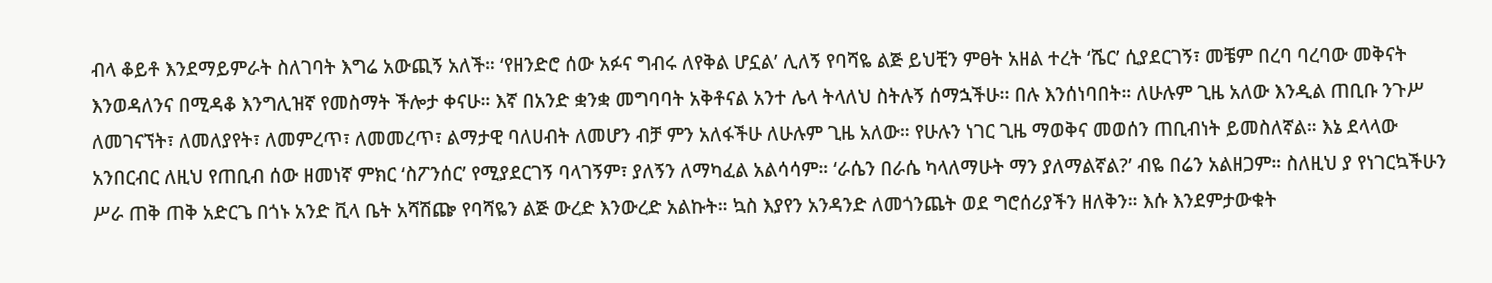ብላ ቆይቶ እንደማይምራት ስለገባት እግሬ አውጪኝ አለች። ‘የዘንድሮ ሰው አፉና ግብሩ ለየቅል ሆኗል’ ሊለኝ የባሻዬ ልጅ ይህቺን ምፀት አዘል ተረት ‘ሼር’ ሲያደርገኝ፣ መቼም በረባ ባረባው መቅናት እንወዳለንና በሚዳቆ እንግሊዝኛ የመስማት ችሎታ ቀናሁ። እኛ በአንድ ቋንቋ መግባባት አቅቶናል አንተ ሌላ ትላለህ ስትሉኝ ሰማኋችሁ፡፡ በሉ እንሰነባበት። ለሁሉም ጊዜ አለው እንዲል ጠቢቡ ንጉሥ ለመገናኘት፣ ለመለያየት፣ ለመምረጥ፣ ለመመረጥ፣ ልማታዊ ባለሀብት ለመሆን ብቻ ምን አለፋችሁ ለሁሉም ጊዜ አለው። የሁሉን ነገር ጊዜ ማወቅና መወሰን ጠቢብነት ይመስለኛል። እኔ ደላላው አንበርብር ለዚህ የጠቢብ ሰው ዘመነኛ ምክር ‘ስፖንሰር’ የሚያደርገኝ ባላገኝም፣ ያለኝን ለማካፈል አልሳሳም። ‘ራሴን በራሴ ካላለማሁት ማን ያለማልኛል?’ ብዬ በሬን አልዘጋም። ስለዚህ ያ የነገርኳችሁን ሥራ ጠቅ ጠቅ አድርጌ በጎኑ አንድ ቪላ ቤት አሻሽጬ የባሻዬን ልጅ ውረድ እንውረድ አልኩት። ኳስ እያየን አንዳንድ ለመጎንጨት ወደ ግሮሰሪያችን ዘለቅን። እሱ እንደምታውቁት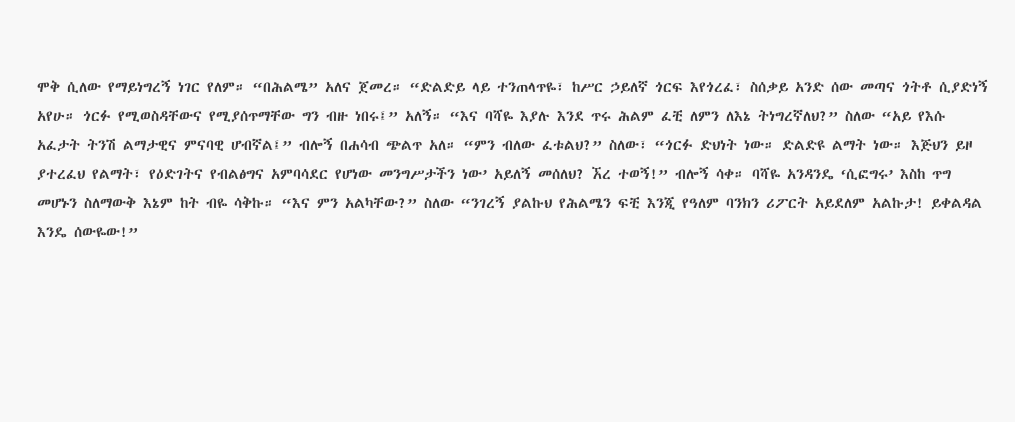ሞቅ ሲለው የማይነግረኝ ነገር የለም። “በሕልሜ” አለና ጀመረ። “ድልድይ ላይ ተንጠላጥዬ፣ ከሥር ኃይለኛ ጎርፍ እየጎረፈ፣ ስሰቃይ አንድ ሰው መጣና ጎትቶ ሲያድነኝ አየሁ። ጎርፉ የሚወስዳቸውና የሚያሰጥማቸው ግን ብዙ ነበሩ፤” አለኝ። “እና ባሻዬ እያሉ እንደ ጥሩ ሕልም ፈቺ ለምን ለእኔ ትነግረኛለህ?” ስለው “አይ የእሱ አፈታት ትንሽ ልማታዊና ምናባዊ ሆብኛል፤” ብሎኝ በሐሳብ ጭልጥ አለ። “ምን ብለው ፈቱልህ?” ስለው፣ “ጎርፉ ድህነት ነው። ድልድዩ ልማት ነው። እጅህን ይዞ ያተረፈህ የልማት፣ የዕድገትና የብልፅግና አምባሳደር የሆነው መንግሥታችን ነው’ አይለኝ መሰለህ? ኧረ ተወኝ!” ብሎኝ ሳቀ። ባሻዬ አንዳንዴ ‘ሲፎግሩ’ እስከ ጥግ መሆኑን ስለማውቅ እኔም ከት ብዬ ሳቅኩ። “እና ምን አልካቸው?” ስለው “ንገረኝ ያልኩህ የሕልሜን ፍቺ እንጂ የዓለም ባንክን ሪፖርት አይደለም አልኩታ! ይቀልዳል እንዴ ሰውዬው!”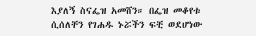እያለኝ ስናፌዝ አመሸን። በፌዝ መቆየቱ ሲሰለቸን የገሐዱ ኑሯችን ፍቺ ወደሆነው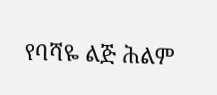የባሻዬ ልጅ ሕልም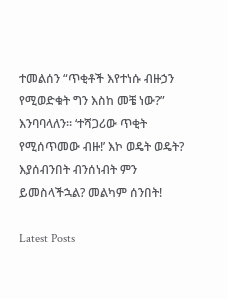ተመልሰን “ጥቂቶች እየተነሱ ብዙኃን የሚወድቁት ግን እስከ መቼ ነው?” እንባባላለን። ‘ተሻጋሪው ጥቂት የሚሰጥመው ብዙ!’ እኮ ወዴት ወዴት? እያሰብንበት ብንሰነብት ምን ይመስላችኋል? መልካም ሰንበት!

Latest Posts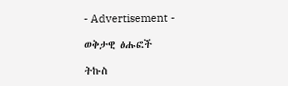- Advertisement -

ወቅታዊ ፅሑፎች

ትኩስ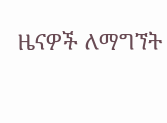ዜናዎች ለማግኘት